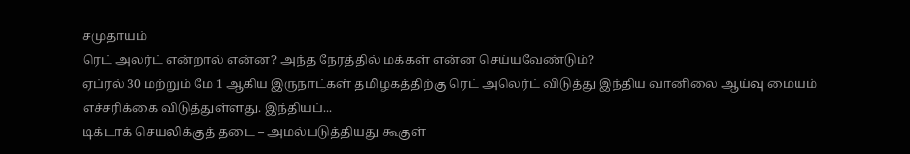சமுதாயம்
ரெட் அலர்ட் என்றால் என்ன? அந்த நேரத்தில் மக்கள் என்ன செய்யவேண்டும்?
ஏப்ரல் 30 மற்றும் மே 1 ஆகிய இருநாட்கள் தமிழகத்திற்கு ரெட் அலெர்ட் விடுத்து இந்திய வானிலை ஆய்வு மையம் எச்சரிக்கை விடுத்துள்ளது. இந்தியப்...
டிக்டாக் செயலிக்குத் தடை – அமல்படுத்தியது கூகுள்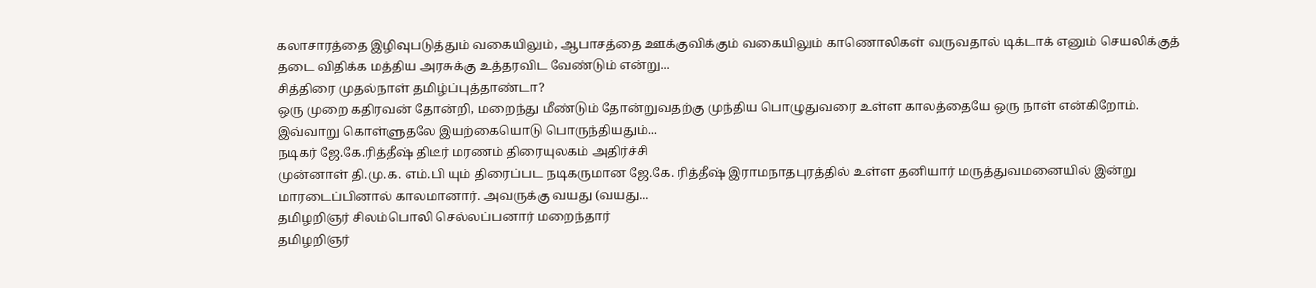கலாசாரத்தை இழிவுபடுத்தும் வகையிலும், ஆபாசத்தை ஊக்குவிக்கும் வகையிலும் காணொலிகள் வருவதால் டிக்டாக் எனும் செயலிக்குத் தடை விதிக்க மத்திய அரசுக்கு உத்தரவிட வேண்டும் என்று...
சித்திரை முதல்நாள் தமிழ்ப்புத்தாண்டா?
ஒரு முறை கதிரவன் தோன்றி, மறைந்து மீண்டும் தோன்றுவதற்கு முந்திய பொழுதுவரை உள்ள காலத்தையே ஒரு நாள் என்கிறோம். இவ்வாறு கொள்ளுதலே இயற்கையொடு பொருந்தியதும்...
நடிகர் ஜே.கே.ரித்தீஷ் திடீர் மரணம் திரையுலகம் அதிர்ச்சி
முன்னாள் தி.மு.க. எம்.பி யும் திரைப்பட நடிகருமான ஜே.கே. ரித்தீஷ் இராமநாதபுரத்தில் உள்ள தனியார் மருத்துவமனையில் இன்று மாரடைப்பினால் காலமானார். அவருக்கு வயது (வயது...
தமிழறிஞர் சிலம்பொலி செல்லப்பனார் மறைந்தார்
தமிழறிஞர்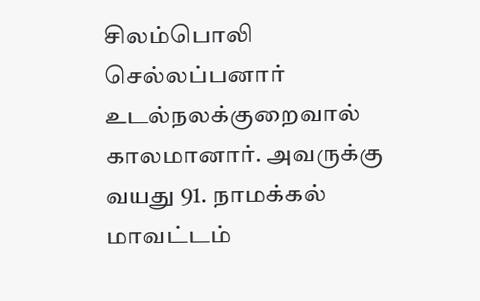சிலம்பொலி செல்லப்பனார் உடல்நலக்குறைவால் காலமானார். அவருக்கு வயது 91. நாமக்கல் மாவட்டம்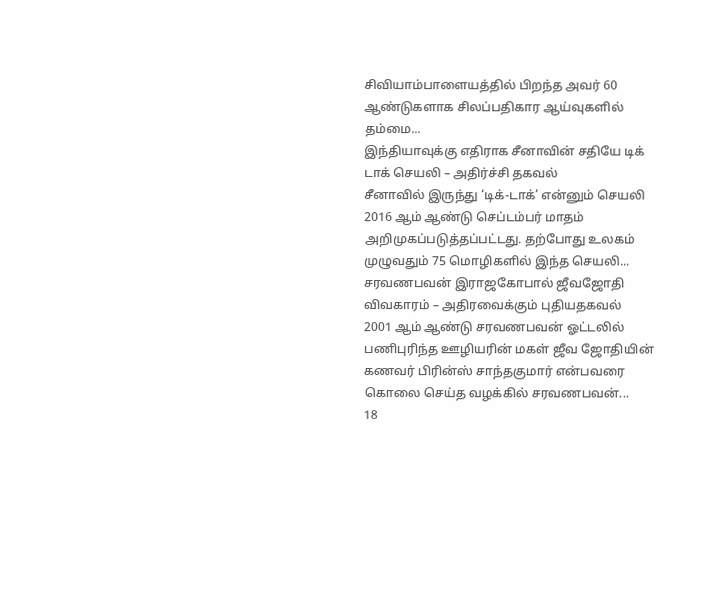சிவியாம்பாளையத்தில் பிறந்த அவர் 60 ஆண்டுகளாக சிலப்பதிகார ஆய்வுகளில் தம்மை...
இந்தியாவுக்கு எதிராக சீனாவின் சதியே டிக் டாக் செயலி – அதிர்ச்சி தகவல்
சீனாவில் இருந்து ‘டிக்-டாக்’ என்னும் செயலி 2016 ஆம் ஆண்டு செப்டம்பர் மாதம் அறிமுகப்படுத்தப்பட்டது. தற்போது உலகம் முழுவதும் 75 மொழிகளில் இந்த செயலி...
சரவணபவன் இராஜகோபால் ஜீவஜோதி விவகாரம் – அதிரவைக்கும் புதியதகவல்
2001 ஆம் ஆண்டு சரவணபவன் ஓட்டலில் பணிபுரிந்த ஊழியரின் மகள் ஜீவ ஜோதியின் கணவர் பிரின்ஸ் சாந்தகுமார் என்பவரை கொலை செய்த வழக்கில் சரவணபவன்...
18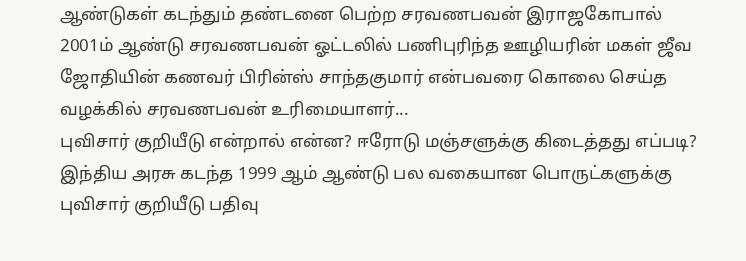ஆண்டுகள் கடந்தும் தண்டனை பெற்ற சரவணபவன் இராஜகோபால்
2001ம் ஆண்டு சரவணபவன் ஓட்டலில் பணிபுரிந்த ஊழியரின் மகள் ஜீவ ஜோதியின் கணவர் பிரின்ஸ் சாந்தகுமார் என்பவரை கொலை செய்த வழக்கில் சரவணபவன் உரிமையாளர்...
புவிசார் குறியீடு என்றால் என்ன? ஈரோடு மஞ்சளுக்கு கிடைத்தது எப்படி?
இந்திய அரசு கடந்த 1999 ஆம் ஆண்டு பல வகையான பொருட்களுக்கு புவிசார் குறியீடு பதிவு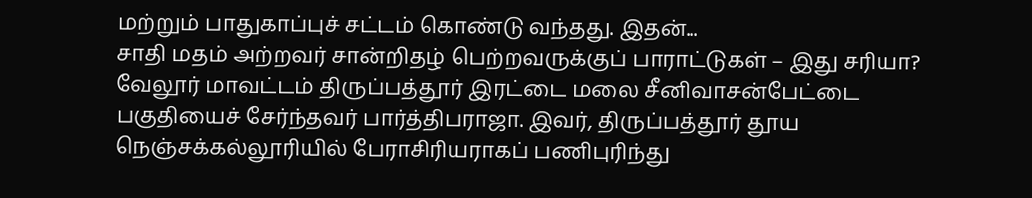மற்றும் பாதுகாப்புச் சட்டம் கொண்டு வந்தது. இதன்...
சாதி மதம் அற்றவர் சான்றிதழ் பெற்றவருக்குப் பாராட்டுகள் – இது சரியா?
வேலூர் மாவட்டம் திருப்பத்தூர் இரட்டை மலை சீனிவாசன்பேட்டை பகுதியைச் சேர்ந்தவர் பார்த்திபராஜா. இவர், திருப்பத்தூர் தூய நெஞ்சக்கல்லூரியில் பேராசிரியராகப் பணிபுரிந்து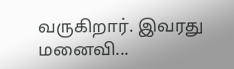வருகிறார். இவரது மனைவி...